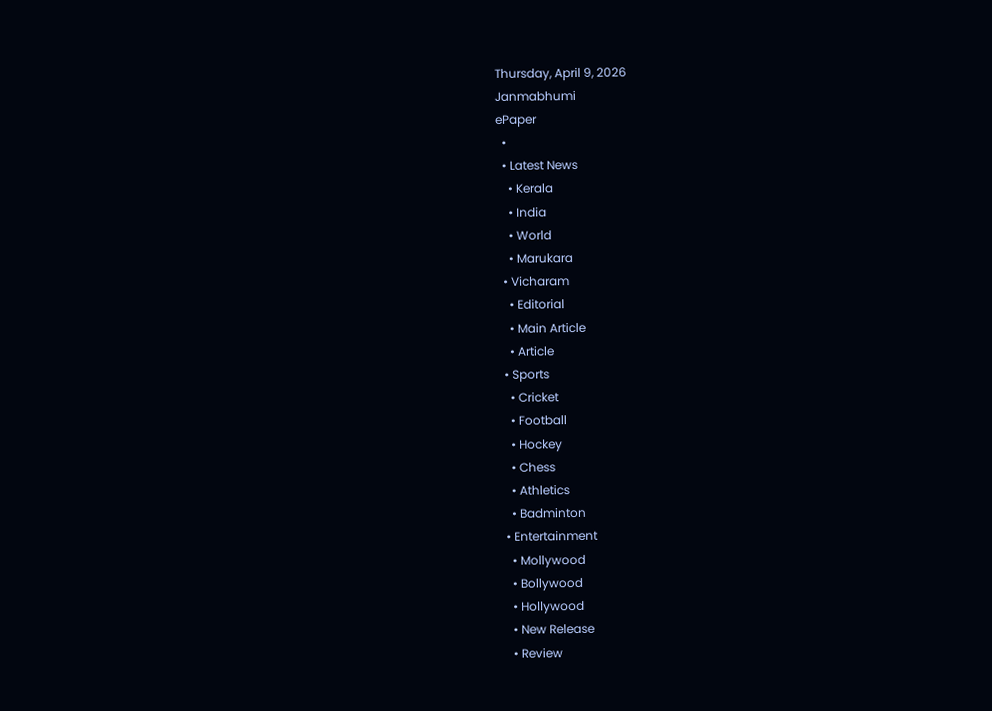Thursday, April 9, 2026
Janmabhumi
ePaper
  •
  • Latest News
    • Kerala
    • India
    • World
    • Marukara
  • Vicharam
    • Editorial
    • Main Article
    • Article
  • Sports
    • Cricket
    • Football
    • Hockey
    • Chess
    • Athletics
    • Badminton
  • Entertainment
    • Mollywood
    • Bollywood
    • Hollywood
    • New Release
    • Review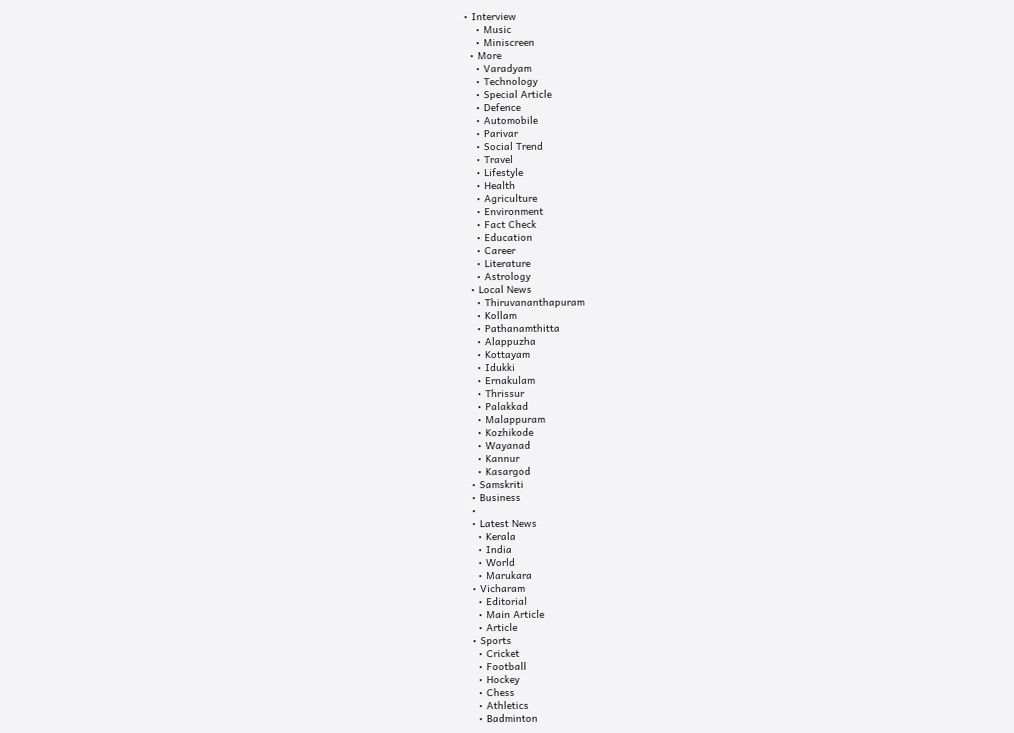• Interview
    • Music
    • Miniscreen
  • More
    • Varadyam
    • Technology
    • Special Article
    • Defence
    • Automobile
    • Parivar
    • Social Trend
    • Travel
    • Lifestyle
    • Health
    • Agriculture
    • Environment
    • Fact Check
    • Education
    • Career
    • Literature
    • Astrology
  • Local News
    • Thiruvananthapuram
    • Kollam
    • Pathanamthitta
    • Alappuzha
    • Kottayam
    • Idukki
    • Ernakulam
    • Thrissur
    • Palakkad
    • Malappuram
    • Kozhikode
    • Wayanad
    • Kannur
    • Kasargod
  • Samskriti
  • Business
  •
  • Latest News
    • Kerala
    • India
    • World
    • Marukara
  • Vicharam
    • Editorial
    • Main Article
    • Article
  • Sports
    • Cricket
    • Football
    • Hockey
    • Chess
    • Athletics
    • Badminton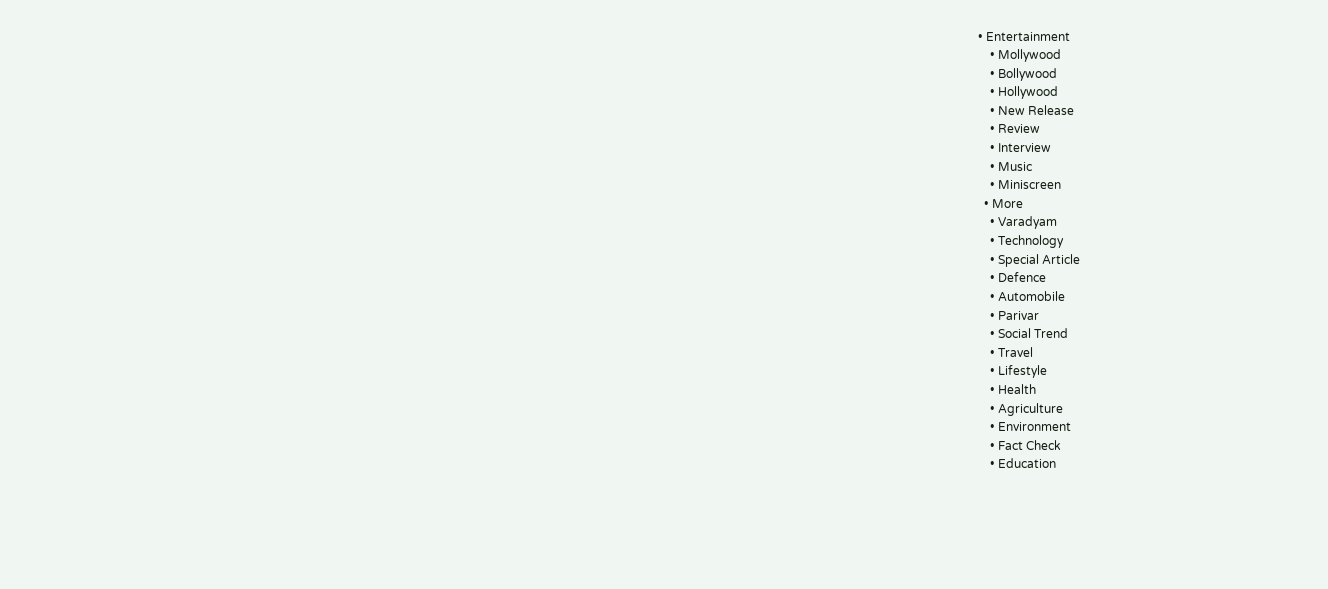• Entertainment
    • Mollywood
    • Bollywood
    • Hollywood
    • New Release
    • Review
    • Interview
    • Music
    • Miniscreen
  • More
    • Varadyam
    • Technology
    • Special Article
    • Defence
    • Automobile
    • Parivar
    • Social Trend
    • Travel
    • Lifestyle
    • Health
    • Agriculture
    • Environment
    • Fact Check
    • Education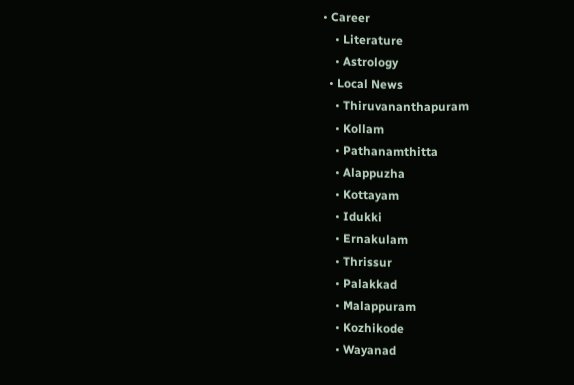• Career
    • Literature
    • Astrology
  • Local News
    • Thiruvananthapuram
    • Kollam
    • Pathanamthitta
    • Alappuzha
    • Kottayam
    • Idukki
    • Ernakulam
    • Thrissur
    • Palakkad
    • Malappuram
    • Kozhikode
    • Wayanad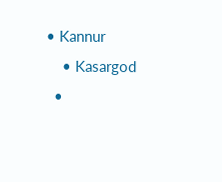• Kannur
    • Kasargod
  •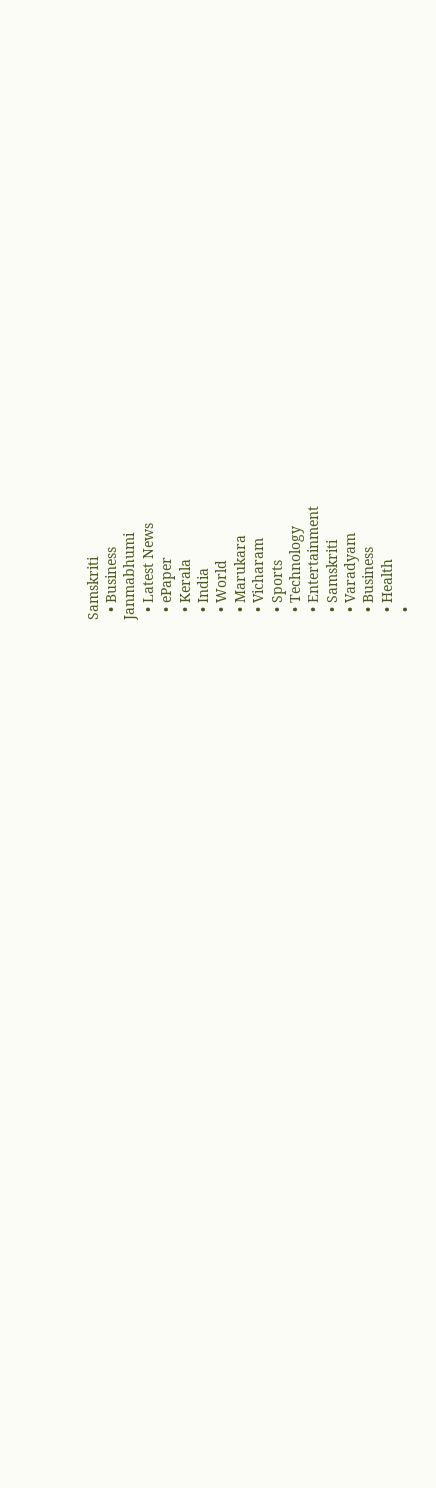Samskriti
  • Business
Janmabhumi
  • Latest News
  • ePaper
  • Kerala
  • India
  • World
  • Marukara
  • Vicharam
  • Sports
  • Technology
  • Entertainment
  • Samskriti
  • Varadyam
  • Business
  • Health
  •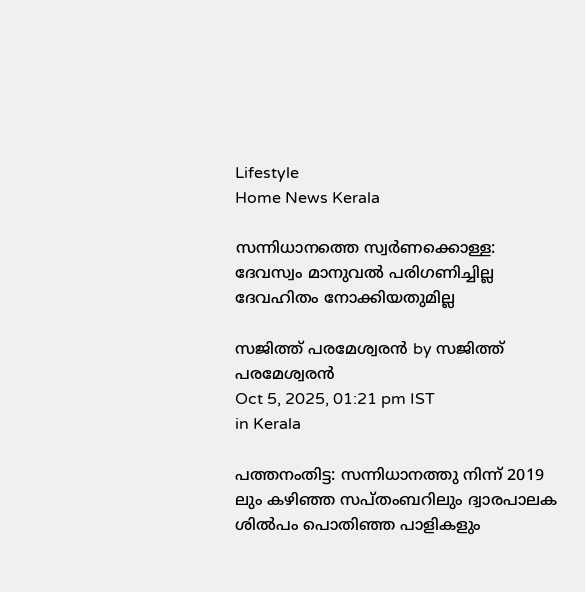Lifestyle
Home News Kerala

സന്നിധാനത്തെ സ്വര്‍ണക്കൊള്ള: ദേവസ്വം മാനുവല്‍ പരിഗണിച്ചില്ല ദേവഹിതം നോക്കിയതുമില്ല

സജിത്ത് പരമേശ്വരന്‍ by സജിത്ത് പരമേശ്വരന്‍
Oct 5, 2025, 01:21 pm IST
in Kerala

പത്തനംതിട്ട: സന്നിധാനത്തു നിന്ന് 2019 ലും കഴിഞ്ഞ സപ്തംബറിലും ദ്വാരപാലക ശില്‍പം പൊതിഞ്ഞ പാളികളും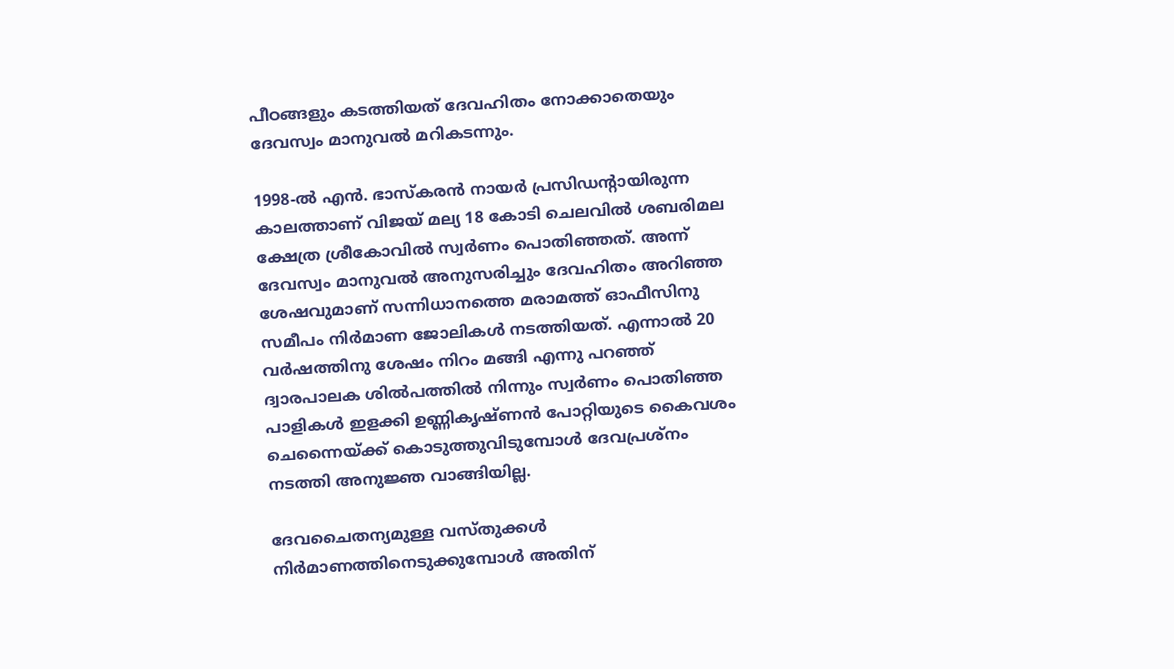പീഠങ്ങളും കടത്തിയത് ദേവഹിതം നോക്കാതെയും ദേവസ്വം മാനുവല്‍ മറികടന്നും.

1998-ല്‍ എന്‍. ഭാസ്‌കരന്‍ നായര്‍ പ്രസിഡന്റായിരുന്ന കാലത്താണ് വിജയ് മല്യ 18 കോടി ചെലവില്‍ ശബരിമല ക്ഷേത്ര ശ്രീകോവില്‍ സ്വര്‍ണം പൊതിഞ്ഞത്. അന്ന് ദേവസ്വം മാനുവല്‍ അനുസരിച്ചും ദേവഹിതം അറിഞ്ഞ ശേഷവുമാണ് സന്നിധാനത്തെ മരാമത്ത് ഓഫീസിനു സമീപം നിര്‍മാണ ജോലികള്‍ നടത്തിയത്. എന്നാല്‍ 20 വര്‍ഷത്തിനു ശേഷം നിറം മങ്ങി എന്നു പറഞ്ഞ് ദ്വാരപാലക ശില്‍പത്തില്‍ നിന്നും സ്വര്‍ണം പൊതിഞ്ഞ പാളികള്‍ ഇളക്കി ഉണ്ണികൃഷ്ണന്‍ പോറ്റിയുടെ കൈവശം ചെന്നൈയ്‌ക്ക് കൊടുത്തുവിടുമ്പോള്‍ ദേവപ്രശ്‌നം നടത്തി അനുജ്ഞ വാങ്ങിയില്ല.

ദേവചൈതന്യമുള്ള വസ്തുക്കള്‍ നിര്‍മാണത്തിനെടുക്കുമ്പോള്‍ അതിന്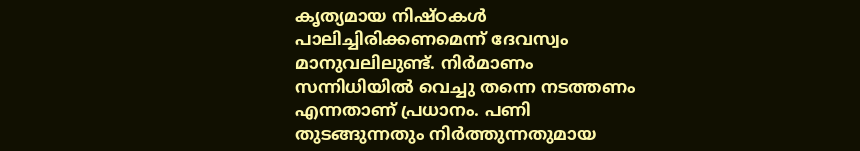കൃത്യമായ നിഷ്ഠകള്‍ പാലിച്ചിരിക്കണമെന്ന് ദേവസ്വം മാനുവലിലുണ്ട്. നിര്‍മാണം സന്നിധിയില്‍ വെച്ചു തന്നെ നടത്തണം എന്നതാണ് പ്രധാനം. പണി തുടങ്ങുന്നതും നിര്‍ത്തുന്നതുമായ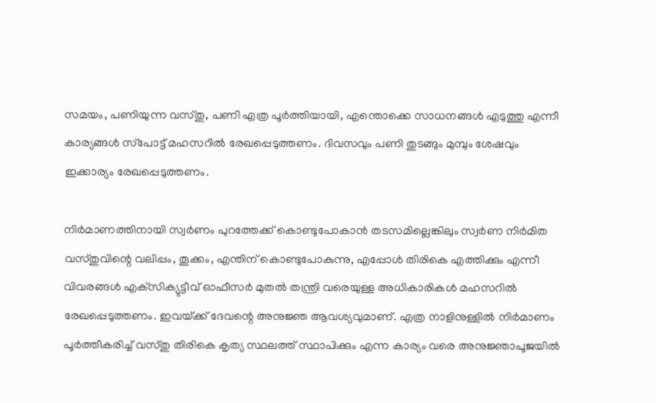സമയം, പണിയുന്ന വസ്തു, പണി എത്ര പൂര്‍ത്തിയായി, എന്തൊക്കെ സാധനങ്ങള്‍ എടുത്തു എന്നീ കാര്യങ്ങള്‍ സ്‌പോട്ട് മഹസറില്‍ രേഖപ്പെടുത്തണം. ദിവസവും പണി തുടങ്ങും മുമ്പും ശേഷവും ഇക്കാര്യം രേഖപ്പെടുത്തണം.

നിര്‍മാണത്തിനായി സ്വര്‍ണം പുറത്തേക്ക് കൊണ്ടുപോകാന്‍ തടസമില്ലെങ്കിലും സ്വര്‍ണ നിര്‍മിത വസ്തുവിന്റെ വലിപ്പം, തൂക്കം, എന്തിന് കൊണ്ടുപോകുന്നു, എപ്പോള്‍ തിരികെ എത്തിക്കും എന്നീ വിവരങ്ങള്‍ എക്‌സിക്യുട്ടീവ് ഓഫീസര്‍ മുതല്‍ തന്ത്രി വരെയുള്ള അധികാരികള്‍ മഹസറില്‍ രേഖപ്പെടുത്തണം. ഇവയ്‌ക്ക് ദേവന്റെ അനുജ്ഞ ആവശ്യവുമാണ്. എത്ര നാളിനുള്ളില്‍ നിര്‍മാണം പൂര്‍ത്തീകരിച്ച് വസ്തു തിരികെ കൃത്യ സ്ഥലത്ത് സ്ഥാപിക്കും എന്ന കാര്യം വരെ അനുജ്ഞാപൂജയില്‍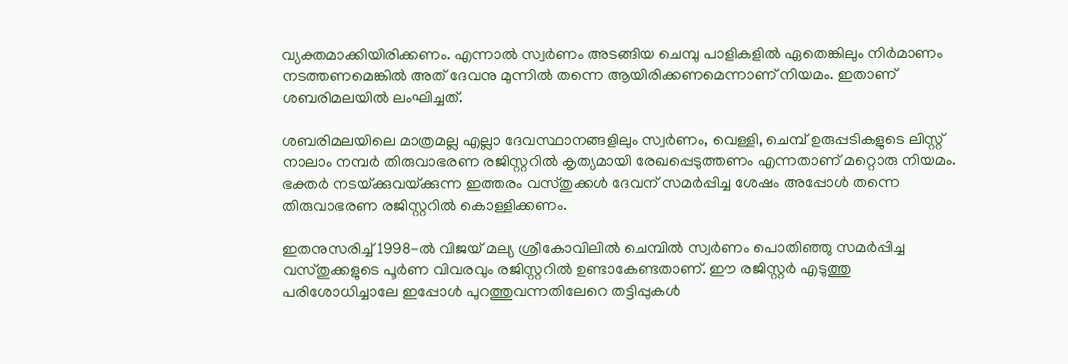വ്യക്തമാക്കിയിരിക്കണം. എന്നാല്‍ സ്വര്‍ണം അടങ്ങിയ ചെമ്പു പാളികളില്‍ ഏതെങ്കിലും നിര്‍മാണം നടത്തണമെങ്കില്‍ അത് ദേവനു മുന്നില്‍ തന്നെ ആയിരിക്കണമെന്നാണ് നിയമം. ഇതാണ് ശബരിമലയില്‍ ലംഘിച്ചത്.

ശബരിമലയിലെ മാത്രമല്ല എല്ലാ ദേവസ്ഥാനങ്ങളിലും സ്വര്‍ണം, വെള്ളി, ചെമ്പ് ഉരുപ്പടികളുടെ ലിസ്റ്റ് നാലാം നമ്പര്‍ തിരുവാഭരണ രജിസ്റ്ററില്‍ കൃത്യമായി രേഖപ്പെടുത്തണം എന്നതാണ് മറ്റൊരു നിയമം. ഭക്തര്‍ നടയ്‌ക്കുവയ്‌ക്കുന്ന ഇത്തരം വസ്തുക്കള്‍ ദേവന് സമര്‍പ്പിച്ച ശേഷം അപ്പോള്‍ തന്നെ തിരുവാഭരണ രജിസ്റ്ററില്‍ കൊള്ളിക്കണം.

ഇതനുസരിച്ച് 1998-ല്‍ വിജയ് മല്യ ശ്രീകോവിലില്‍ ചെമ്പില്‍ സ്വര്‍ണം പൊതിഞ്ഞു സമര്‍പ്പിച്ച വസ്തുക്കളുടെ പൂര്‍ണ വിവരവും രജിസ്റ്ററില്‍ ഉണ്ടാകേണ്ടതാണ്. ഈ രജിസ്റ്റര്‍ എടുത്തു പരിശോധിച്ചാലേ ഇപ്പോള്‍ പുറത്തുവന്നതിലേറെ തട്ടിപ്പുകള്‍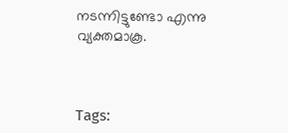നടന്നിട്ടുണ്ടോ എന്നു വ്യക്തമാകൂ.



Tags: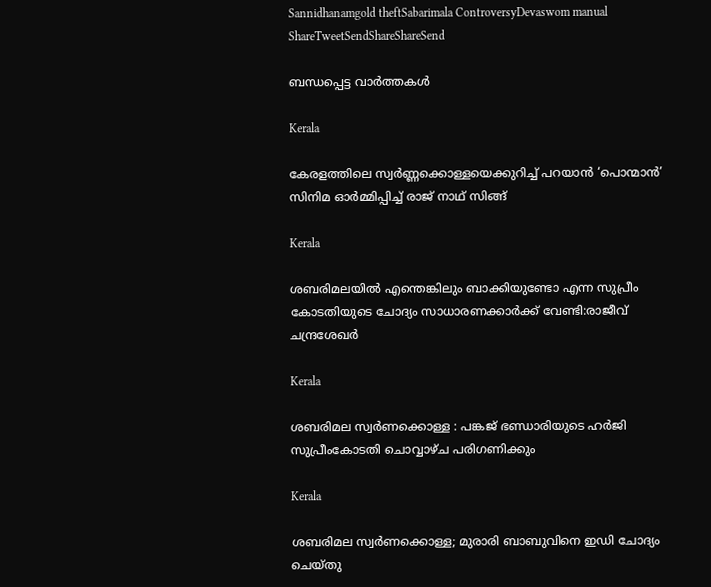Sannidhanamgold theftSabarimala ControversyDevaswom manual
ShareTweetSendShareShareSend

ബന്ധപ്പെട്ട വാര്‍ത്തകള്‍

Kerala

കേരളത്തിലെ സ്വര്‍ണ്ണക്കൊള്ളയെക്കുറിച്ച് പറയാന്‍ ‘പൊന്മാന്‍’ സിനിമ ഓര്‍മ്മിപ്പിച്ച് രാജ് നാഥ് സിങ്ങ്

Kerala

ശബരിമലയില്‍ എന്തെങ്കിലും ബാക്കിയുണ്ടോ എന്ന സുപ്രീം കോടതിയുടെ ചോദ്യം സാധാരണക്കാര്‍ക്ക് വേണ്ടി:രാജീവ് ചന്ദ്രശേഖര്‍

Kerala

ശബരിമല സ്വര്‍ണക്കൊള്ള : പങ്കജ് ഭണ്ഡാരിയുടെ ഹര്‍ജി സുപ്രീംകോടതി ചൊവ്വാഴ്ച പരിഗണിക്കും

Kerala

ശബരിമല സ്വര്‍ണക്കൊള്ള; മുരാരി ബാബുവിനെ ഇഡി ചോദ്യം ചെയ്തു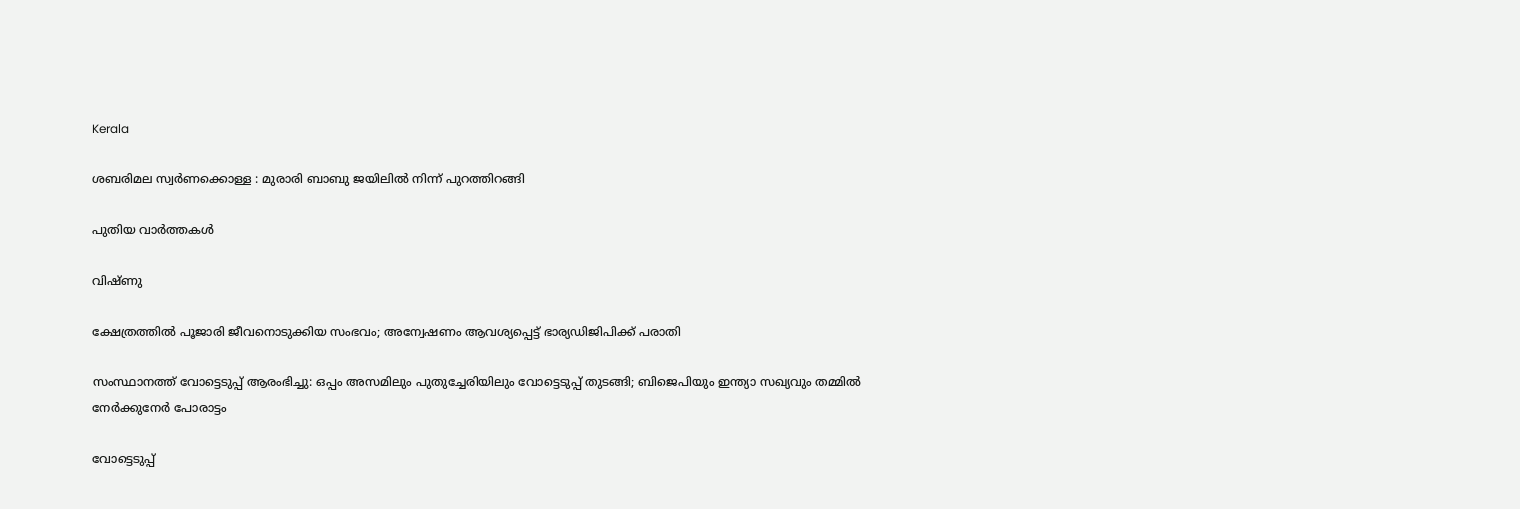Kerala

ശബരിമല സ്വര്‍ണക്കൊള്ള : മുരാരി ബാബു ജയിലില്‍ നിന്ന് പുറത്തിറങ്ങി

പുതിയ വാര്‍ത്തകള്‍

വിഷ്ണു

ക്ഷേത്രത്തില്‍ പൂജാരി ജീവനൊടുക്കിയ സംഭവം; അന്വേഷണം ആവശ്യപ്പെട്ട് ഭാര്യഡിജിപിക്ക് പരാതി

സംസ്ഥാനത്ത് വോട്ടെടുപ്പ് ആരംഭിച്ചു: ഒപ്പം അസമിലും പുതുച്ചേരിയിലും വോട്ടെടുപ്പ് തുടങ്ങി; ബിജെപിയും ഇന്ത്യാ സഖ്യവും തമ്മിൽ നേർക്കുനേർ പോരാട്ടം

വോട്ടെടുപ്പ്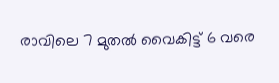രാവിലെ 7 മുതല്‍ വൈകിട്ട് 6 വരെ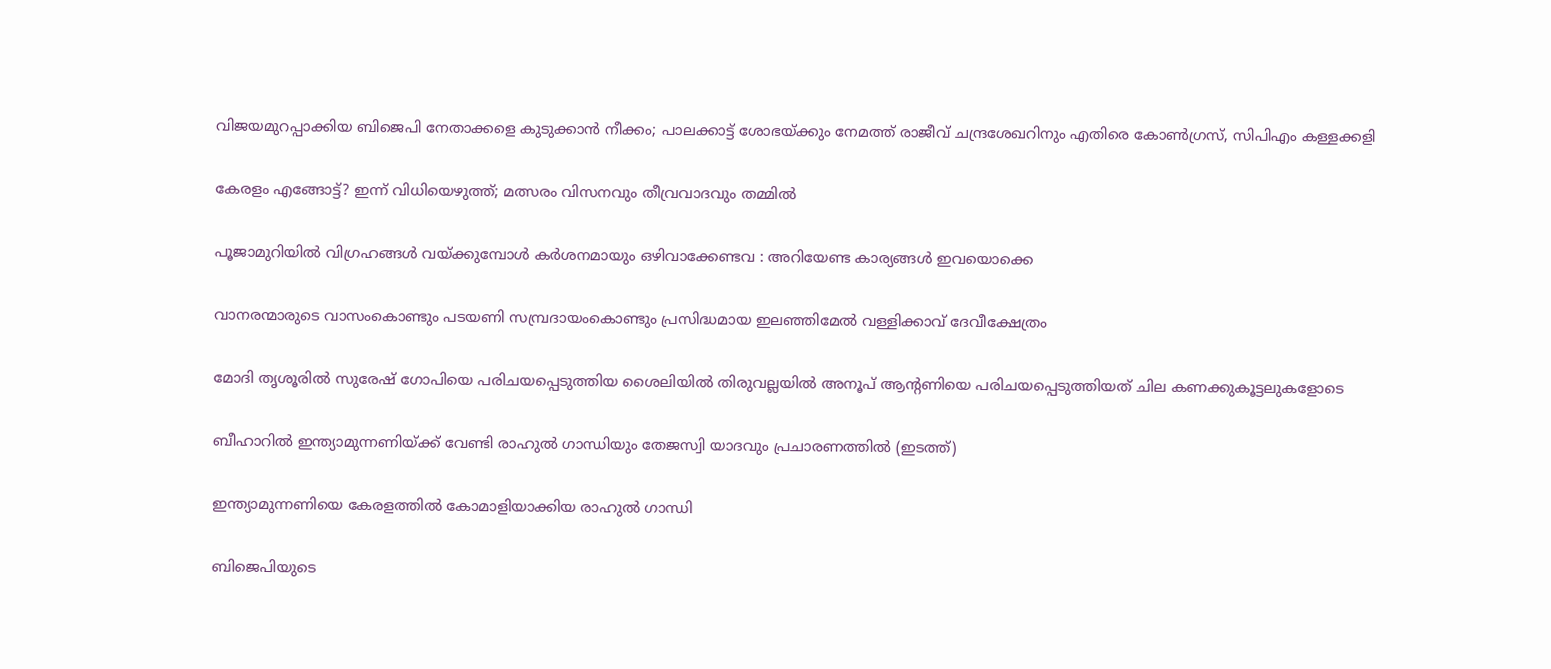വിജയമുറപ്പാക്കിയ ബിജെപി നേതാക്കളെ കുടുക്കാന്‍ നീക്കം; പാലക്കാട്ട് ശോഭയ്‌ക്കും നേമത്ത് രാജീവ് ചന്ദ്രശേഖറിനും എതിരെ കോണ്‍ഗ്രസ്, സിപിഎം കള്ളക്കളി

കേരളം എങ്ങോട്ട്? ഇന്ന് വിധിയെഴുത്ത്; മത്സരം വിസനവും തീവ്രവാദവും തമ്മില്‍

പൂജാമുറിയില്‍ വിഗ്രഹങ്ങള്‍ വയ്‌ക്കുമ്പോള്‍ കർശനമായും ഒഴിവാക്കേണ്ടവ : അറിയേണ്ട കാര്യങ്ങള്‍ ഇവയൊക്കെ

വാനരന്മാരുടെ വാസംകൊണ്ടും പടയണി സമ്പ്രദായംകൊണ്ടും പ്രസിദ്ധമായ ഇലഞ്ഞിമേൽ വള്ളിക്കാവ് ദേവീക്ഷേത്രം

മോദി തൃശൂരില്‍ സുരേഷ് ഗോപിയെ പരിചയപ്പെടുത്തിയ ശൈലിയില്‍ തിരുവല്ലയില്‍ അനൂപ് ആന്‍റണിയെ പരിചയപ്പെടുത്തിയത് ചില കണക്കുകൂട്ടലുകളോടെ

ബീഹാറില്‍ ഇന്ത്യാമുന്നണിയ്ക്ക് വേണ്ടി രാഹുല്‍ ഗാന്ധിയും തേജസ്വി യാദവും പ്രചാരണത്തില്‍ (ഇടത്ത്)

ഇന്ത്യാമുന്നണിയെ കേരളത്തില്‍ കോമാളിയാക്കിയ രാഹുല്‍ ഗാന്ധി

ബിജെപിയുടെ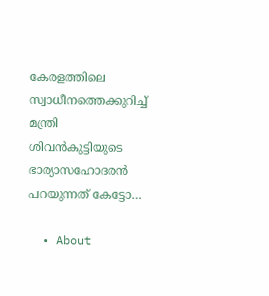കേരളത്തിലെ സ്വാധീനത്തെക്കുറിച്ച് മന്ത്രി ശിവന്‍കുട്ടിയുടെ ഭാര്യാസഹോദരന്‍ പറയുന്നത് കേട്ടോ…

  • About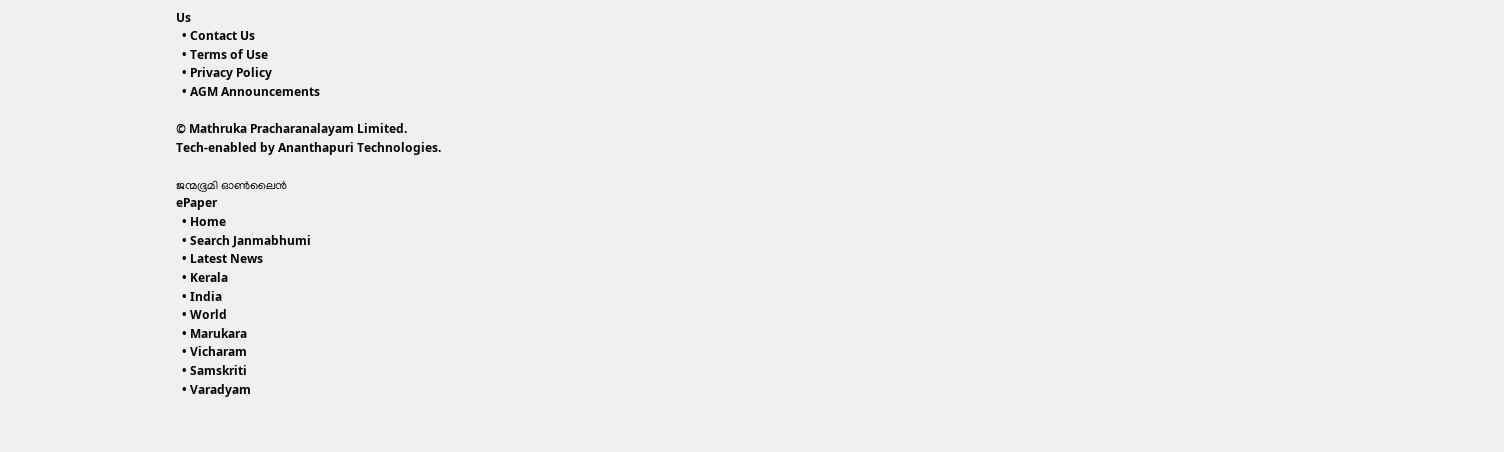Us
  • Contact Us
  • Terms of Use
  • Privacy Policy
  • AGM Announcements

© Mathruka Pracharanalayam Limited.
Tech-enabled by Ananthapuri Technologies.

ജന്മഭൂമി ഓണ്‍ലൈന്‍
ePaper
  • Home
  • Search Janmabhumi
  • Latest News
  • Kerala
  • India
  • World
  • Marukara
  • Vicharam
  • Samskriti
  • Varadyam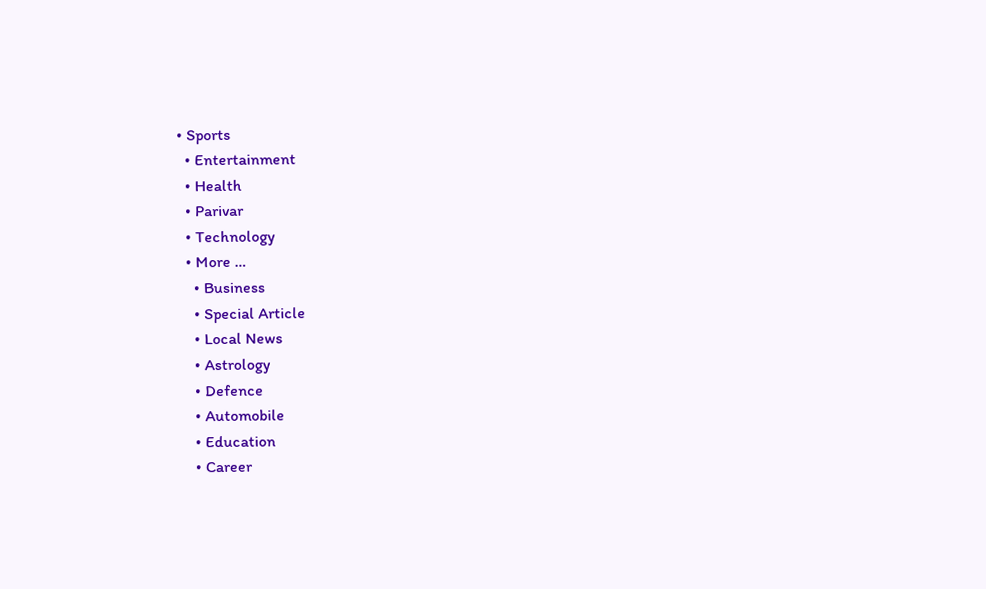• Sports
  • Entertainment
  • Health
  • Parivar
  • Technology
  • More …
    • Business
    • Special Article
    • Local News
    • Astrology
    • Defence
    • Automobile
    • Education
    • Career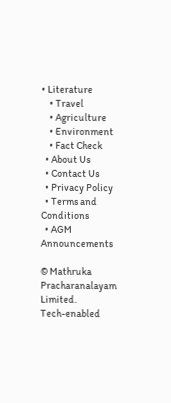• Literature
    • Travel
    • Agriculture
    • Environment
    • Fact Check
  • About Us
  • Contact Us
  • Privacy Policy
  • Terms and Conditions
  • AGM Announcements

© Mathruka Pracharanalayam Limited.
Tech-enabled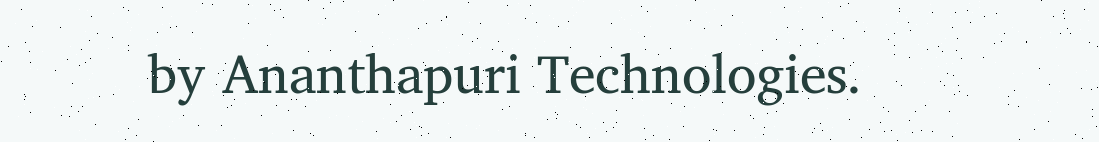by Ananthapuri Technologies.